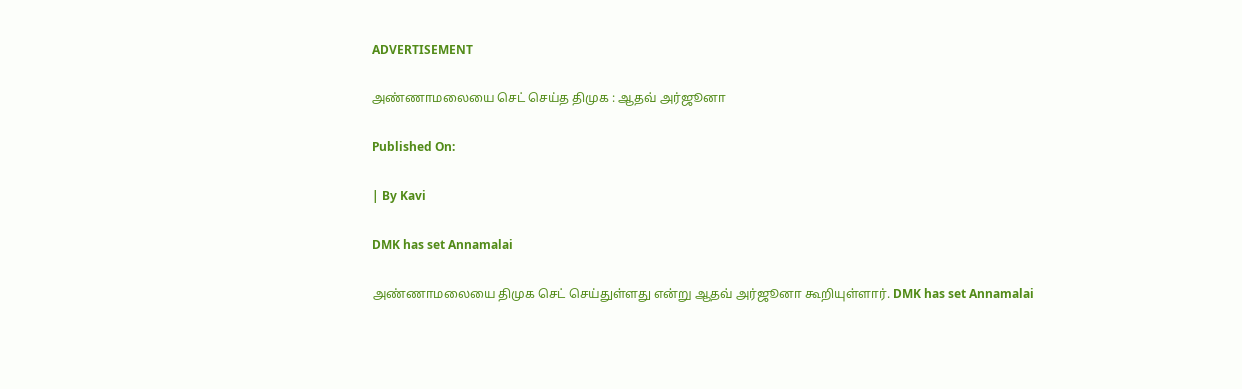ADVERTISEMENT

அண்ணாமலையை செட் செய்த திமுக : ஆதவ் அர்ஜூனா

Published On:

| By Kavi

DMK has set Annamalai

அண்ணாமலையை திமுக செட் செய்துள்ளது என்று ஆதவ் அர்ஜூனா கூறியுள்ளார். DMK has set Annamalai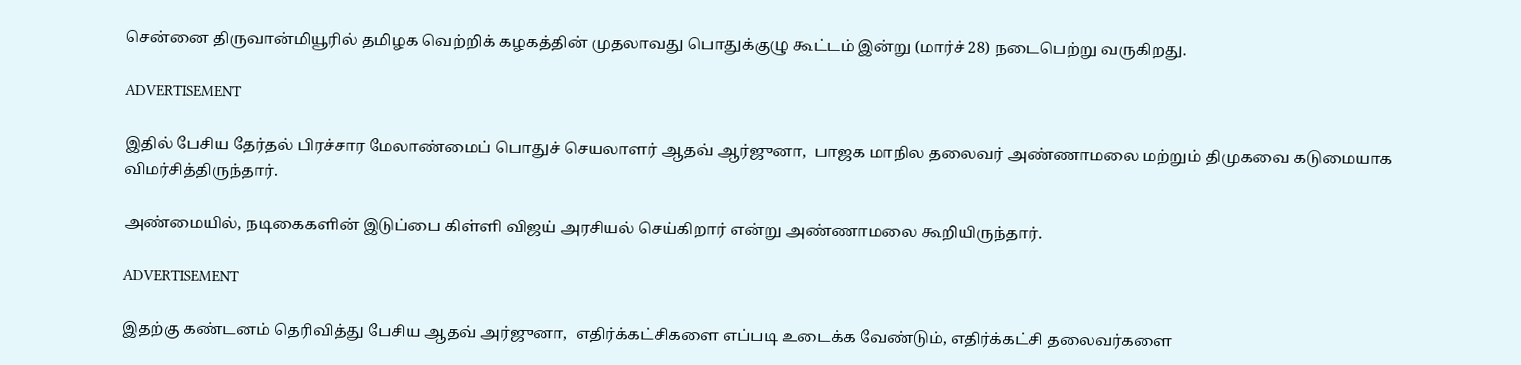சென்னை திருவான்மியூரில் தமிழக வெற்றிக் கழகத்தின் முதலாவது பொதுக்குழு கூட்டம் இன்று (மார்ச் 28) நடைபெற்று வருகிறது.

ADVERTISEMENT

இதில் பேசிய தேர்தல் பிரச்சார மேலாண்மைப் பொதுச் செயலாளர் ஆதவ் ஆர்ஜுனா,  பாஜக மாநில தலைவர் அண்ணாமலை மற்றும் திமுகவை கடுமையாக விமர்சித்திருந்தார்.

அண்மையில், நடிகைகளின் இடுப்பை கிள்ளி விஜய் அரசியல் செய்கிறார் என்று அண்ணாமலை கூறியிருந்தார்.

ADVERTISEMENT

இதற்கு கண்டனம் தெரிவித்து பேசிய ஆதவ் அர்ஜுனா,  எதிர்க்கட்சிகளை எப்படி உடைக்க வேண்டும், எதிர்க்கட்சி தலைவர்களை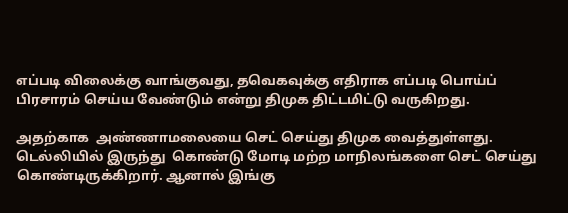எப்படி விலைக்கு வாங்குவது, தவெகவுக்கு எதிராக எப்படி பொய்ப் பிரசாரம் செய்ய வேண்டும் என்று திமுக திட்டமிட்டு வருகிறது.

அதற்காக  அண்ணாமலையை செட் செய்து திமுக வைத்துள்ளது. டெல்லியில் இருந்து  கொண்டு மோடி மற்ற மாநிலங்களை செட் செய்து கொண்டிருக்கிறார். ஆனால் இங்கு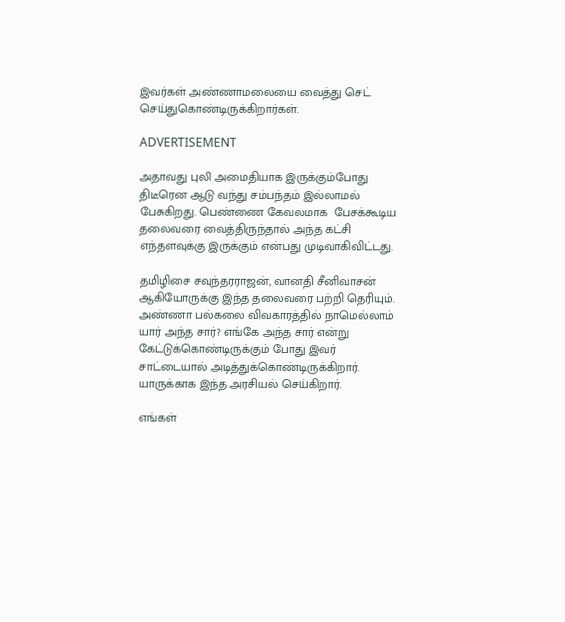இவர்கள் அண்ணாமலையை வைத்து செட் செய்துகொண்டிருக்கிறார்கள்.

ADVERTISEMENT

அதாவது புலி அமைதியாக இருக்கும்போது திடீரென ஆடு வந்து சம்பந்தம் இல்லாமல் பேசுகிறது. பெண்ணை கேவலமாக  பேசக்கூடிய தலைவரை வைத்திருந்தால் அந்த கட்சி எந்தளவுக்கு இருக்கும் என்பது முடிவாகிவிட்டது.

தமிழிசை சவுந்தரராஜன், வானதி சீனிவாசன் ஆகியோருக்கு இந்த தலைவரை பற்றி தெரியும். அண்ணா பல்கலை விவகாரத்தில் நாமெல்லாம் யார் அந்த சார்? எங்கே அந்த சார் என்று கேட்டுக்கொண்டிருக்கும் போது இவர் சாட்டையால் அடித்துக்கொண்டிருக்கிறார்.  யாருக்காக இந்த அரசியல் செய்கிறார்.

எங்கள்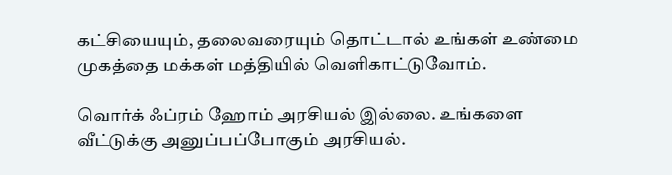கட்சியையும், தலைவரையும் தொட்டால் உங்கள் உண்மை முகத்தை மக்கள் மத்தியில் வெளிகாட்டுவோம்.

வொர்க் ஃப்ரம் ஹோம் அரசியல் இல்லை. உங்களை வீட்டுக்கு அனுப்பப்போகும் அரசியல்.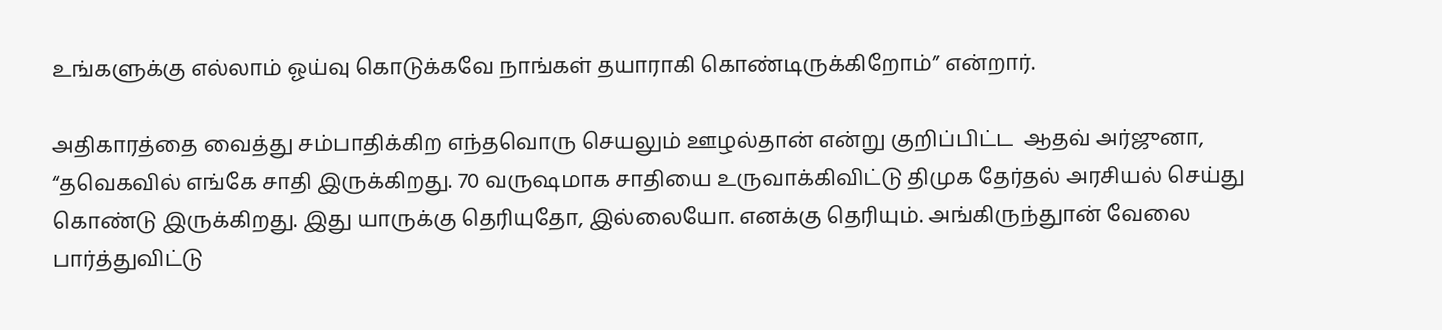உங்களுக்கு எல்லாம் ஓய்வு கொடுக்கவே நாங்கள் தயாராகி கொண்டிருக்கிறோம்” என்றார்.

அதிகாரத்தை வைத்து சம்பாதிக்கிற எந்தவொரு செயலும் ஊழல்தான் என்று குறிப்பிட்ட  ஆதவ் அர்ஜுனா,  “தவெகவில் எங்கே சாதி இருக்கிறது. 70 வருஷமாக சாதியை உருவாக்கிவிட்டு திமுக தேர்தல் அரசியல் செய்து கொண்டு இருக்கிறது. இது யாருக்கு தெரியுதோ, இல்லையோ. எனக்கு தெரியும். அங்கிருந்துான் வேலை பார்த்துவிட்டு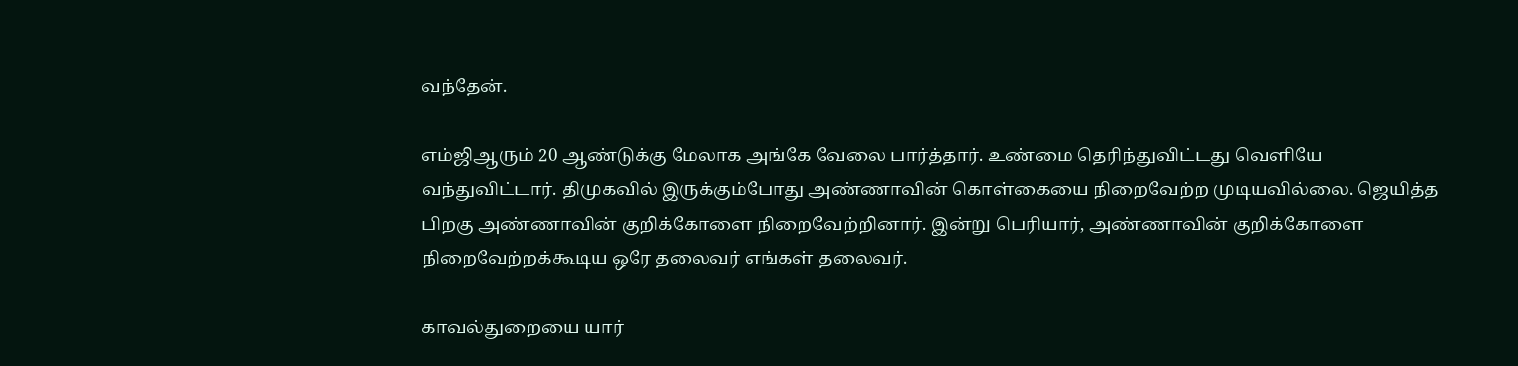வந்தேன்.

எம்ஜிஆரும் 20 ஆண்டுக்கு மேலாக அங்கே வேலை பார்த்தார். உண்மை தெரிந்துவிட்டது வெளியே வந்துவிட்டார். திமுகவில் இருக்கும்போது அண்ணாவின் கொள்கையை நிறைவேற்ற முடியவில்லை. ஜெயித்த பிறகு அண்ணாவின் குறிக்கோளை நிறைவேற்றினார். இன்று பெரியார், அண்ணாவின் குறிக்கோளை நிறைவேற்றக்கூடிய ஒரே தலைவர் எங்கள் தலைவர்.

காவல்துறையை யார்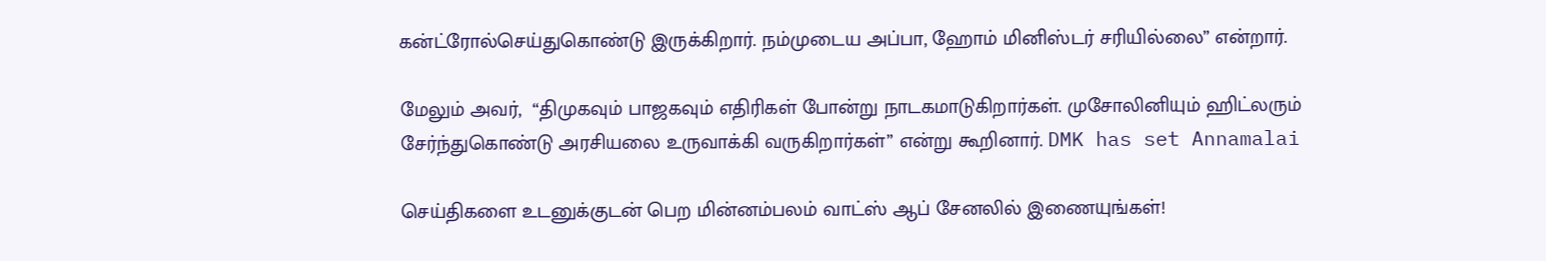கன்ட்ரோல்செய்துகொண்டு இருக்கிறார். நம்முடைய அப்பா, ஹோம் மினிஸ்டர் சரியில்லை” என்றார்.

மேலும் அவர்,  “திமுகவும் பாஜகவும் எதிரிகள் போன்று நாடகமாடுகிறார்கள். முசோலினியும் ஹிட்லரும் சேர்ந்துகொண்டு அரசியலை உருவாக்கி வருகிறார்கள்” என்று கூறினார். DMK has set Annamalai

செய்திகளை உடனுக்குடன் பெற மின்னம்பலம் வாட்ஸ் ஆப் சேனலில் இணையுங்கள்!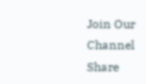Join Our Channel
Share